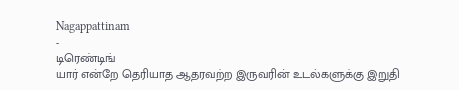Nagappattinam
-
டிரெண்டிங்
யார் என்றே தெரியாத ஆதரவற்ற இருவரின் உடல்களுக்கு இறுதி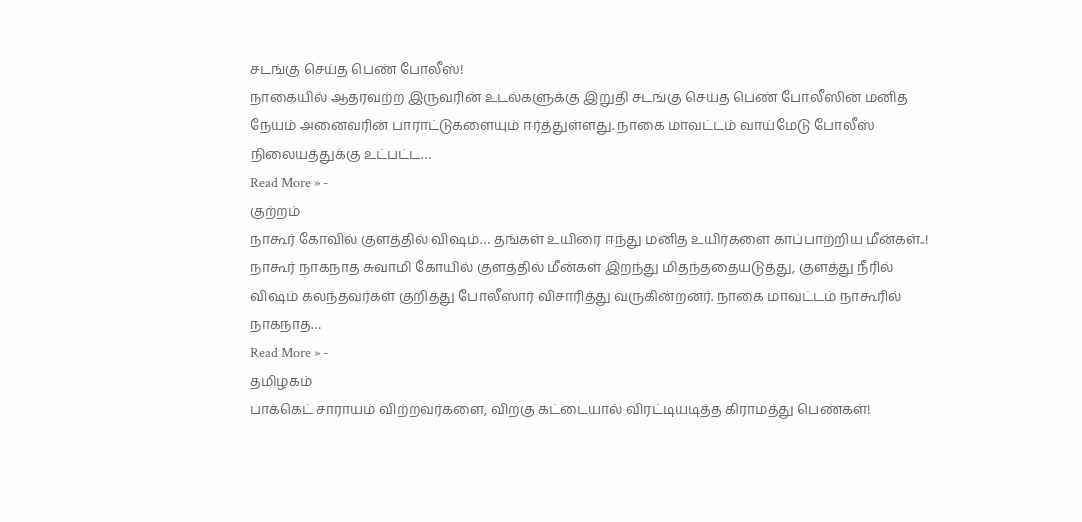சடங்கு செய்த பெண் போலீஸ்!
நாகையில் ஆதரவற்ற இருவரின் உடல்களுக்கு இறுதி சடங்கு செய்த பெண் போலீஸின் மனித நேயம் அனைவரின் பாராட்டுகளையும் ஈர்த்துள்ளது. நாகை மாவட்டம் வாய்மேடு போலீஸ் நிலையத்துக்கு உட்பட்ட…
Read More » -
குற்றம்
நாகூர் கோவில் குளத்தில் விஷம்… தங்கள் உயிரை ஈந்து மனித உயிர்களை காப்பாற்றிய மீன்கள்..!
நாகூர் நாகநாத சுவாமி கோயில் குளத்தில் மீன்கள் இறந்து மிதந்ததையடுத்து, குளத்து நீரில் விஷம் கலந்தவர்கள் குறித்து போலீஸார் விசாரித்து வருகின்றனர். நாகை மாவட்டம் நாகூரில் நாகநாத…
Read More » -
தமிழகம்
பாக்கெட் சாராயம் விற்றவர்களை, விறகு கட்டையால் விரட்டியடித்த கிராமத்து பெண்கள்!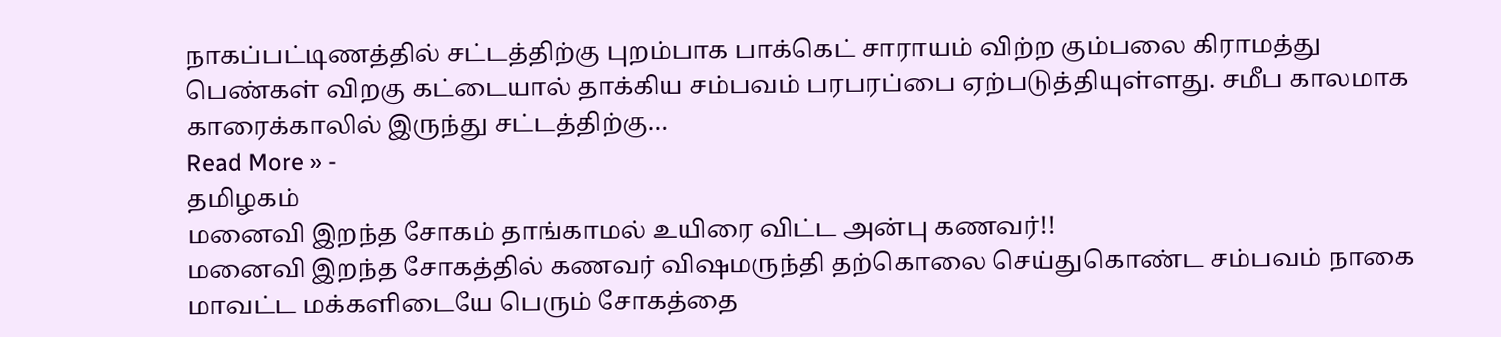நாகப்பட்டிணத்தில் சட்டத்திற்கு புறம்பாக பாக்கெட் சாராயம் விற்ற கும்பலை கிராமத்து பெண்கள் விறகு கட்டையால் தாக்கிய சம்பவம் பரபரப்பை ஏற்படுத்தியுள்ளது. சமீப காலமாக காரைக்காலில் இருந்து சட்டத்திற்கு…
Read More » -
தமிழகம்
மனைவி இறந்த சோகம் தாங்காமல் உயிரை விட்ட அன்பு கணவர்!!
மனைவி இறந்த சோகத்தில் கணவர் விஷமருந்தி தற்கொலை செய்துகொண்ட சம்பவம் நாகை மாவட்ட மக்களிடையே பெரும் சோகத்தை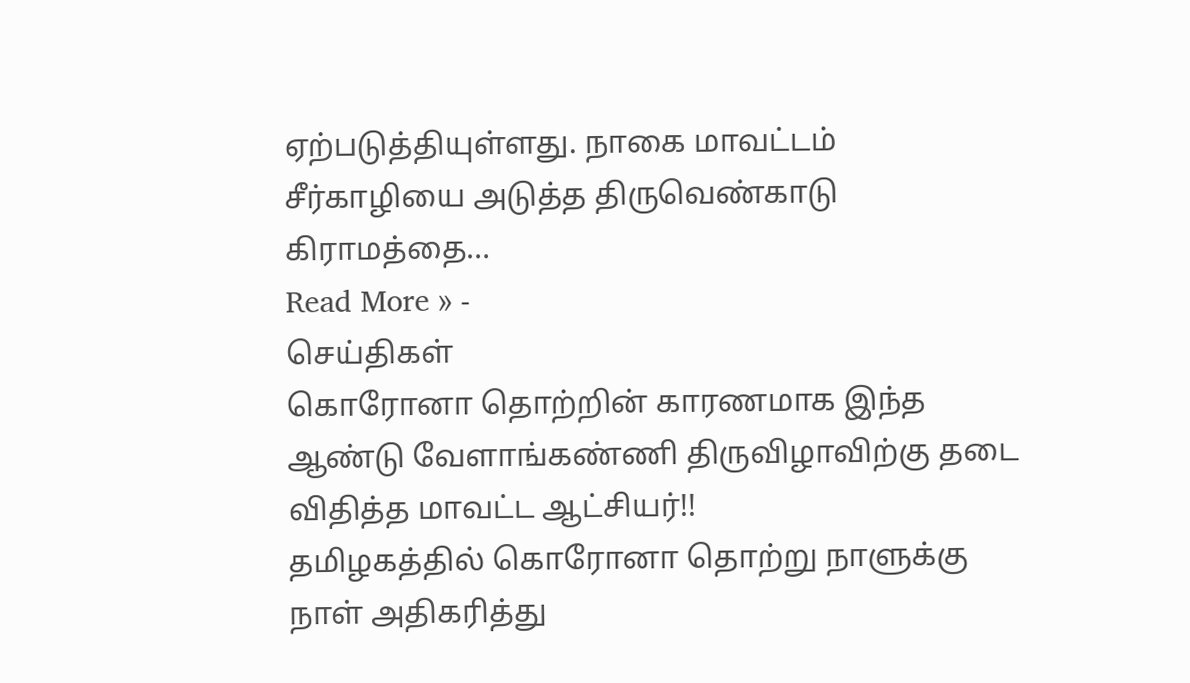ஏற்படுத்தியுள்ளது. நாகை மாவட்டம் சீர்காழியை அடுத்த திருவெண்காடு கிராமத்தை…
Read More » -
செய்திகள்
கொரோனா தொற்றின் காரணமாக இந்த ஆண்டு வேளாங்கண்ணி திருவிழாவிற்கு தடை விதித்த மாவட்ட ஆட்சியர்!!
தமிழகத்தில் கொரோனா தொற்று நாளுக்கு நாள் அதிகரித்து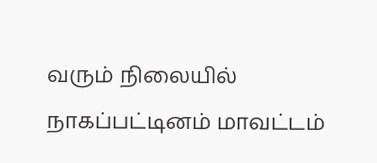வரும் நிலையில் நாகப்பட்டினம் மாவட்டம்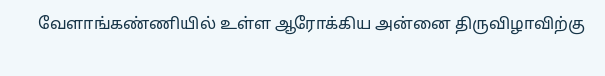வேளாங்கண்ணியில் உள்ள ஆரோக்கிய அன்னை திருவிழாவிற்கு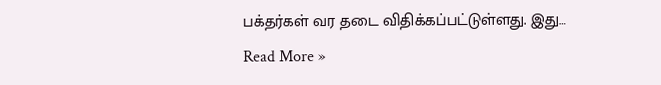பக்தர்கள் வர தடை விதிக்கப்பட்டுள்ளது. இது…
Read More »